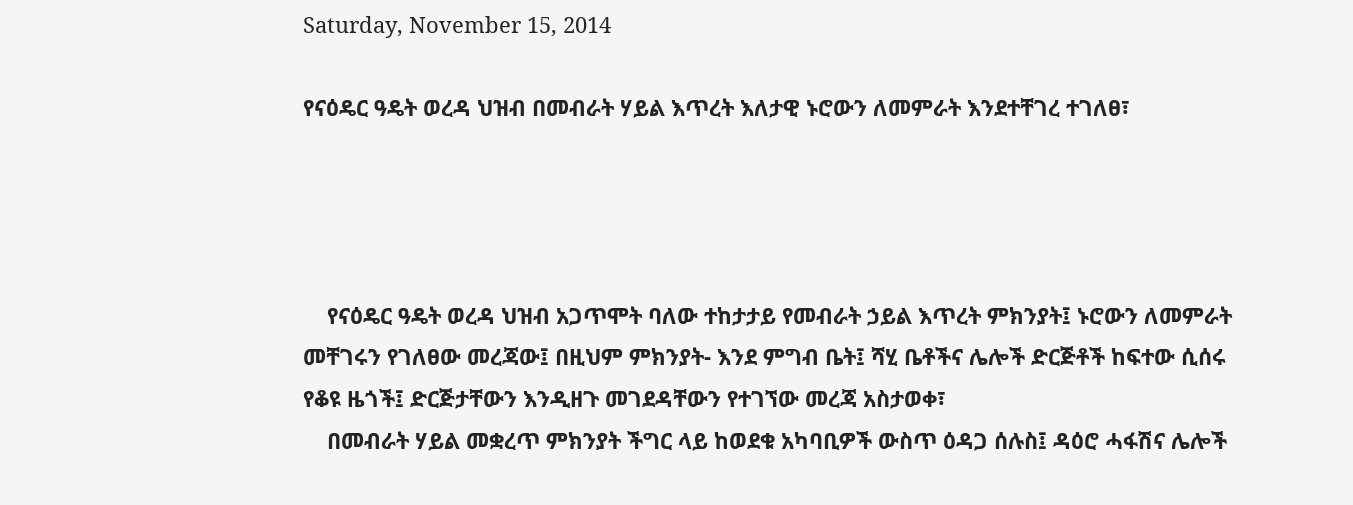Saturday, November 15, 2014

የናዕዴር ዓዴት ወረዳ ህዝብ በመብራት ሃይል እጥረት እለታዊ ኑሮውን ለመምራት እንደተቸገረ ተገለፀ፣




    የናዕዴር ዓዴት ወረዳ ህዝብ አጋጥሞት ባለው ተከታታይ የመብራት ኃይል እጥረት ምክንያት፤ ኑሮውን ለመምራት መቸገሩን የገለፀው መረጃው፤ በዚህም ምክንያት- እንደ ምግብ ቤት፤ ሻሂ ቤቶችና ሌሎች ድርጅቶች ከፍተው ሲሰሩ የቆዩ ዜጎች፤ ድርጅታቸውን እንዲዘጉ መገደዳቸውን የተገኘው መረጃ አስታወቀ፣
    በመብራት ሃይል መቋረጥ ምክንያት ችግር ላይ ከወደቁ አካባቢዎች ውስጥ ዕዳጋ ሰሉስ፤ ዳዕሮ ሓፋሽና ሌሎች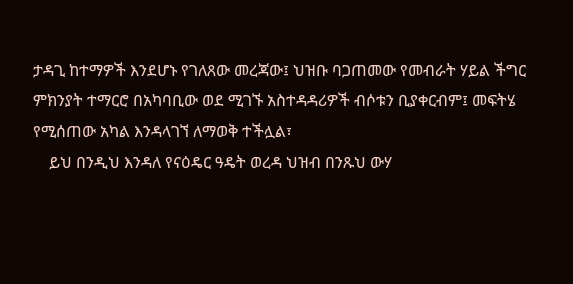ታዳጊ ከተማዎች እንደሆኑ የገለጸው መረጃው፤ ህዝቡ ባጋጠመው የመብራት ሃይል ችግር ምክንያት ተማርሮ በአካባቢው ወደ ሚገኙ አስተዳዳሪዎች ብሶቱን ቢያቀርብም፤ መፍትሄ የሚሰጠው አካል እንዳላገኘ ለማወቅ ተችሏል፣
    ይህ በንዲህ እንዳለ የናዕዴር ዓዴት ወረዳ ህዝብ በንጹህ ውሃ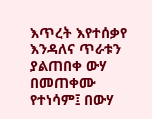እጥረት እየተሰቃየ እንዳለና ጥራቱን ያልጠበቀ ውሃ በመጠቀሙ የተነሳም፤ በውሃ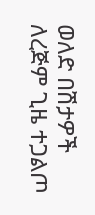ወለድ በሽታዎች ለረጅም ጊዜ ተጋልጦ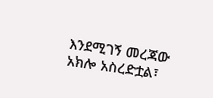እንደሚገኝ መረጃው አክሎ አስረድቷል፣